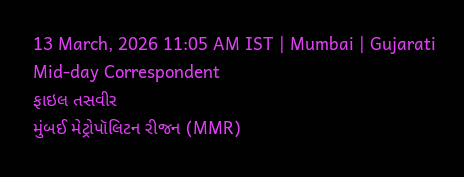13 March, 2026 11:05 AM IST | Mumbai | Gujarati Mid-day Correspondent
ફાઇલ તસવીર
મુંબઈ મેટ્રોપૉલિટન રીજન (MMR)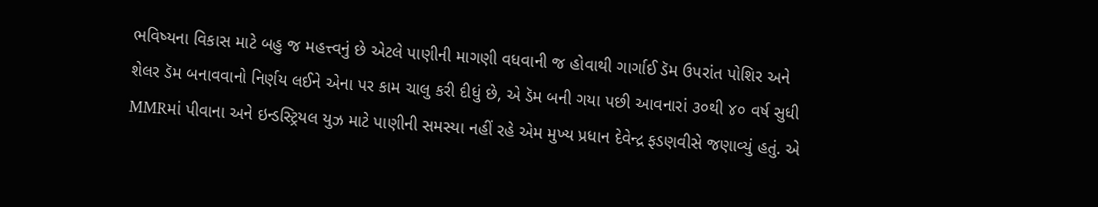ભવિષ્યના વિકાસ માટે બહુ જ મહત્ત્વનું છે એટલે પાણીની માગણી વધવાની જ હોવાથી ગાર્ગાઈ ડૅમ ઉપરાંત પોશિર અને શેલર ડૅમ બનાવવાનો નિર્ણય લઈને એના પર કામ ચાલુ કરી દીધું છે, એ ડૅમ બની ગયા પછી આવનારાં ૩૦થી ૪૦ વર્ષ સુધી MMRમાં પીવાના અને ઇન્ડસ્ટ્રિયલ યુઝ માટે પાણીની સમસ્યા નહીં રહે એમ મુખ્ય પ્રધાન દેવેન્દ્ર ફડણવીસે જણાવ્યું હતું. એ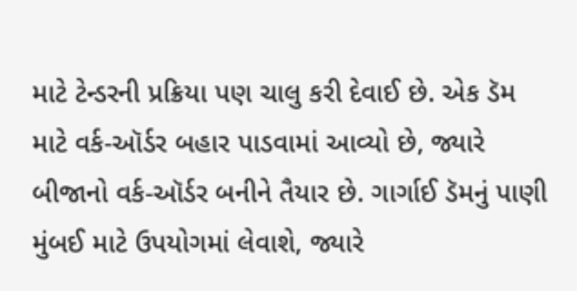માટે ટેન્ડરની પ્રક્રિયા પણ ચાલુ કરી દેવાઈ છે. એક ડૅમ માટે વર્ક-ઑર્ડર બહાર પાડવામાં આવ્યો છે, જ્યારે બીજાનો વર્ક-ઑર્ડર બનીને તૈયાર છે. ગાર્ગાઈ ડૅમનું પાણી મુંબઈ માટે ઉપયોગમાં લેવાશે, જ્યારે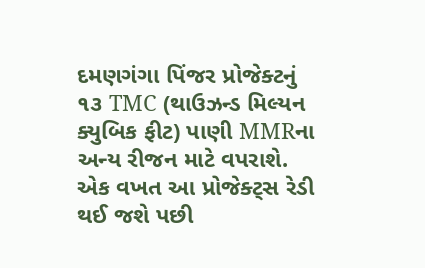દમણગંગા પિંજર પ્રોજેક્ટનું ૧૩ TMC (થાઉઝન્ડ મિલ્યન ક્યુબિક ફીટ) પાણી MMRના અન્ય રીજન માટે વપરાશે. એક વખત આ પ્રોજેક્ટ્સ રેડી થઈ જશે પછી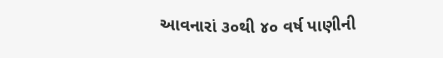આવનારાં ૩૦થી ૪૦ વર્ષ પાણીની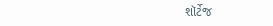શૉર્ટેજ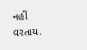નહીં વરતાય.